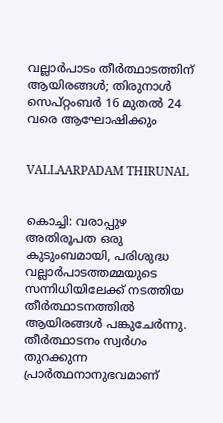വല്ലാര്‍പാടം തീര്‍ത്ഥാടത്തിന് ആയിരങ്ങള്‍; തിരുനാള്‍ സെപ്റ്റംബര്‍ 16 മുതല്‍ 24 വരെ ആഘോഷിക്കും


VALLAARPADAM THIRUNAL


കൊച്ചി: വരാപ്പുഴ അതിരൂപത ഒരു കുടുംബമായി, പരിശുദ്ധ വല്ലാര്‍പാടത്തമ്മയുടെ സന്നിധിയിലേക്ക് നടത്തിയ തീര്‍ത്ഥാടനത്തില്‍ ആയിരങ്ങള്‍ പങ്കുചേര്‍ന്നു. തീര്‍ത്ഥാടനം സ്വര്‍ഗം തുറക്കുന്ന പ്രാര്‍ത്ഥനാനുഭവമാണ്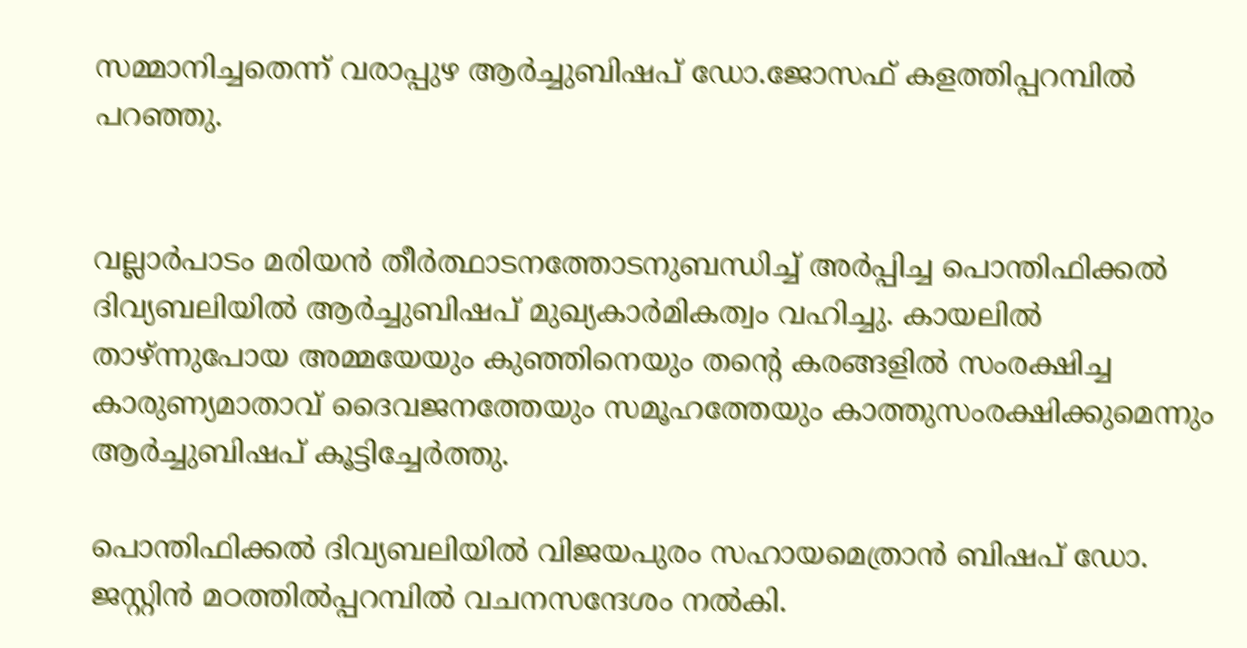സമ്മാനിച്ചതെന്ന് വരാപ്പുഴ ആര്‍ച്ചുബിഷപ് ഡോ.ജോസഫ് കളത്തിപ്പറമ്പില്‍ പറഞ്ഞു.


വല്ലാര്‍പാടം മരിയന്‍ തീര്‍ത്ഥാടനത്തോടനുബന്ധിച്ച് അര്‍പ്പിച്ച പൊന്തിഫിക്കല്‍ ദിവ്യബലിയില്‍ ആര്‍ച്ചുബിഷപ് മുഖ്യകാര്‍മികത്വം വഹിച്ചു. കായലില്‍ താഴ്ന്നുപോയ അമ്മയേയും കുഞ്ഞിനെയും തന്റെ കരങ്ങളില്‍ സംരക്ഷിച്ച കാരുണ്യമാതാവ് ദൈവജനത്തേയും സമൂഹത്തേയും കാത്തുസംരക്ഷിക്കുമെന്നും ആര്‍ച്ചുബിഷപ് കൂട്ടിച്ചേര്‍ത്തു.

പൊന്തിഫിക്കല്‍ ദിവ്യബലിയില്‍ വിജയപുരം സഹായമെത്രാന്‍ ബിഷപ് ഡോ. ജസ്റ്റിന്‍ മഠത്തില്‍പ്പറമ്പില്‍ വചനസന്ദേശം നല്‍കി.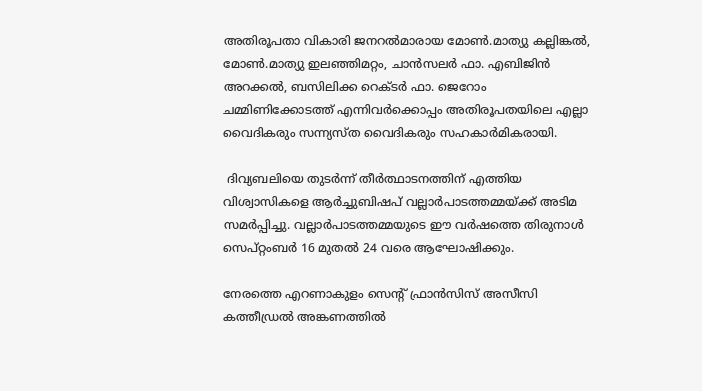അതിരൂപതാ വികാരി ജനറല്‍മാരായ മോണ്‍.മാത്യു കല്ലിങ്കല്‍, മോണ്‍.മാത്യു ഇലഞ്ഞിമറ്റം, ചാന്‍സലര്‍ ഫാ. എബിജിന്‍ അറക്കല്‍, ബസിലിക്ക റെക്ടര്‍ ഫാ. ജെറോം ചമ്മിണിക്കോടത്ത് എന്നിവര്‍ക്കൊപ്പം അതിരൂപതയിലെ എല്ലാ വൈദികരും സന്ന്യസ്ത വൈദികരും സഹകാര്‍മികരായി.

 ദിവ്യബലിയെ തുടര്‍ന്ന് തീര്‍ത്ഥാടനത്തിന് എത്തിയ വിശ്വാസികളെ ആര്‍ച്ചുബിഷപ് വല്ലാര്‍പാടത്തമ്മയ്ക്ക് അടിമ സമര്‍പ്പിച്ചു. വല്ലാര്‍പാടത്തമ്മയുടെ ഈ വര്‍ഷത്തെ തിരുനാള്‍ സെപ്റ്റംബര്‍ 16 മുതല്‍ 24 വരെ ആഘോഷിക്കും.

നേരത്തെ എറണാകുളം സെന്റ് ഫ്രാന്‍സിസ് അസീസി കത്തീഡ്രല്‍ അങ്കണത്തില്‍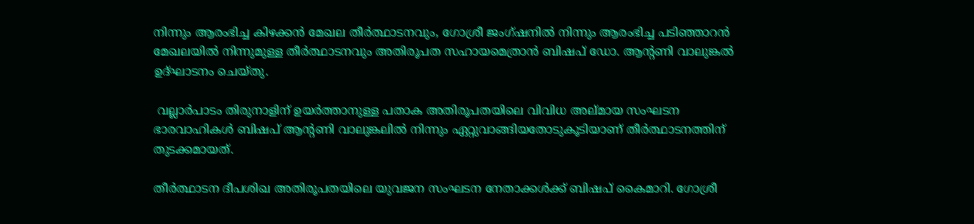നിന്നും ആരംഭിച്ച കിഴക്കന്‍ മേഖല തീര്‍ത്ഥാടനവും, ഗോശ്രീ ജംഗ്ഷനില്‍ നിന്നും ആരംഭിച്ച പടിഞ്ഞാറന്‍ മേഖലയില്‍ നിന്നുമുള്ള തീര്‍ത്ഥാടനവും അതിരൂപത സഹായമെത്രാന്‍ ബിഷപ് ഡോ. ആന്റണി വാലുങ്കല്‍ ഉദ്ഘാടനം ചെയ്തു.

 വല്ലാര്‍പാടം തിരുനാളിന് ഉയര്‍ത്താനുള്ള പതാക അതിരൂപതയിലെ വിവിധ അല്മായ സംഘടന ഭാരവാഹികള്‍ ബിഷപ് ആന്റണി വാലുങ്കലില്‍ നിന്നും ഏറ്റുവാങ്ങിയതോടുകൂടിയാണ് തീര്‍ത്ഥാടനത്തിന് തുടക്കമായത്.

തീര്‍ത്ഥാടന ദീപശിഖ അതിരൂപതയിലെ യുവജന സംഘടന നേതാക്കള്‍ക്ക് ബിഷപ് കൈമാറി. ഗോശ്രീ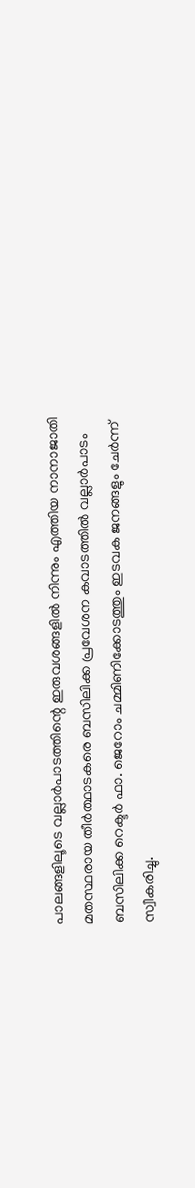പാലങ്ങളിലൂടെ വല്ലാര്‍പാടത്തിന്റെ ഇരുവശങ്ങളില്‍ നിന്നും എത്തിയ നാനാജാതി മതസ്ഥരായ തീര്‍ത്ഥാടകരെ ബസിലിക്ക പ്രവേശന കവാടത്തില്‍ വല്ലാര്‍പാടം ബസിലിക്ക റെക്ടര്‍ ഫാ. ജെറോം ചമ്മിണിക്കോടത്തും ഇടവക ജനങ്ങളും ചേര്‍ന്ന് സ്വീകരിച്ചു.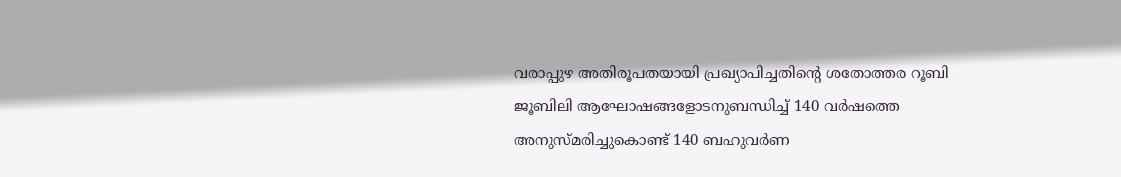വരാപ്പുഴ അതിരൂപതയായി പ്രഖ്യാപിച്ചതിന്റെ ശതോത്തര റൂബി ജൂബിലി ആഘോഷങ്ങളോടനുബന്ധിച്ച് 140 വര്‍ഷത്തെ അനുസ്മരിച്ചുകൊണ്ട് 140 ബഹുവര്‍ണ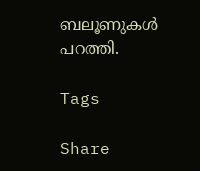ബലൂണുകള്‍ പറത്തി.

Tags

Share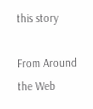this story

From Around the Web